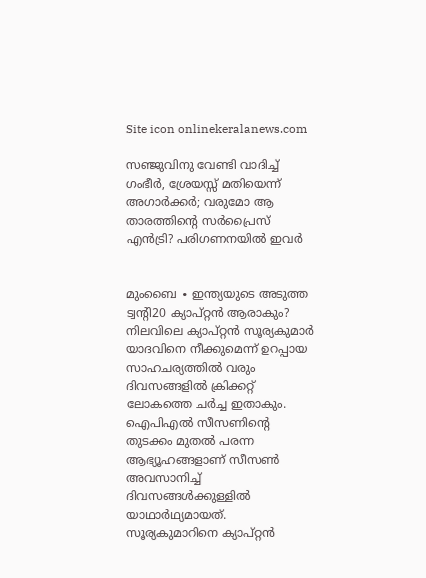Site icon onlinekeralanews.com

സഞ്ജുവിനു വേണ്ടി വാദിച്ച് ഗംഭീർ, ശ്രേയസ്സ് മതിയെന്ന് അഗാർക്കർ; വരുമോ ആ താരത്തിന്റെ സർപ്രൈസ് എൻട്രി? പരിഗണനയിൽ ഇവർ


മുംബൈ ∙ ഇന്ത്യയുടെ അടുത്ത ട്വന്റി20 ക്യാപ്റ്റൻ ആരാകും? നിലവിലെ ക്യാപ്റ്റൻ സൂര്യകുമാർ യാദവിനെ നീക്കുമെന്ന് ഉറപ്പായ സാഹചര്യത്തിൽ വരും ദിവസങ്ങളിൽ ക്രിക്കറ്റ് ലോകത്തെ ചർച്ച ഇതാകും. ഐപിഎൽ സീസണിന്റെ തുടക്കം മുതൽ പരന്ന ആഭ്യൂഹങ്ങളാണ് സീസൺ അവസാനിച്ച് ദിവസങ്ങൾക്കുള്ളിൽ യാഥാർഥ്യമായത്. സൂര്യകുമാറിനെ ക്യാപ്റ്റൻ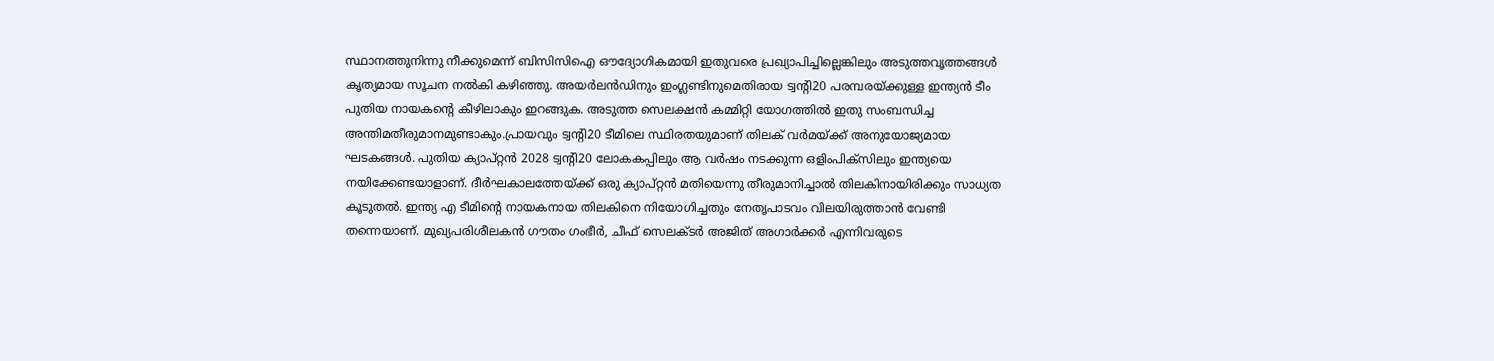സ്ഥാനത്തുനിന്നു നീക്കുമെന്ന് ബിസിസിഐ ഔദ്യോഗികമായി ഇതുവരെ പ്രഖ്യാപിച്ചില്ലെങ്കിലും അടുത്തവൃത്തങ്ങൾ കൃത്യമായ സൂചന നൽകി കഴിഞ്ഞു. അയർലൻഡിനും ഇംഗ്ലണ്ടിനുമെതിരായ ട്വന്റി20 പരമ്പരയ്ക്കുള്ള ഇന്ത്യൻ ടീം പുതിയ നായകന്റെ കീഴിലാകും ഇറങ്ങുക. അടുത്ത സെലക്ഷൻ കമ്മിറ്റി യോഗത്തിൽ ഇതു സംബന്ധിച്ച അന്തിമതീരുമാനമുണ്ടാകും.പ്രായവും ട്വന്റി20 ടീമിലെ സ്ഥിരതയുമാണ് തിലക് വർമയ്ക്ക് അനുയോജ്യമായ ഘടകങ്ങൾ. പുതിയ ക്യാപ്റ്റൻ 2028 ട്വന്റി20 ലോകകപ്പിലും ആ വർഷം നടക്കുന്ന ഒളിംപിക്സിലും ഇന്ത്യയെ നയിക്കേണ്ടയാളാണ്. ദീർഘകാലത്തേയ്ക്ക് ഒരു ക്യാപ്റ്റൻ മതിയെന്നു തീരുമാനിച്ചാൽ തിലകിനായിരിക്കും സാധ്യത കൂടുതൽ. ഇന്ത്യ എ ടീമിന്റെ നായകനായ തിലകിനെ നിയോഗിച്ചതും നേതൃപാടവം വിലയിരുത്താൻ വേണ്ടി തന്നെയാണ്. മുഖ്യപരിശീലകൻ ഗൗതം ഗംഭീർ, ചീഫ് സെലക്ടർ അജിത് അഗാർക്കർ എന്നിവരുടെ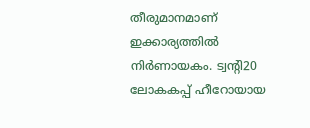തീരുമാനമാണ് ഇക്കാര്യത്തിൽ നിർണായകം. ട്വന്റി20 ലോകകപ്പ് ഹീറോയായ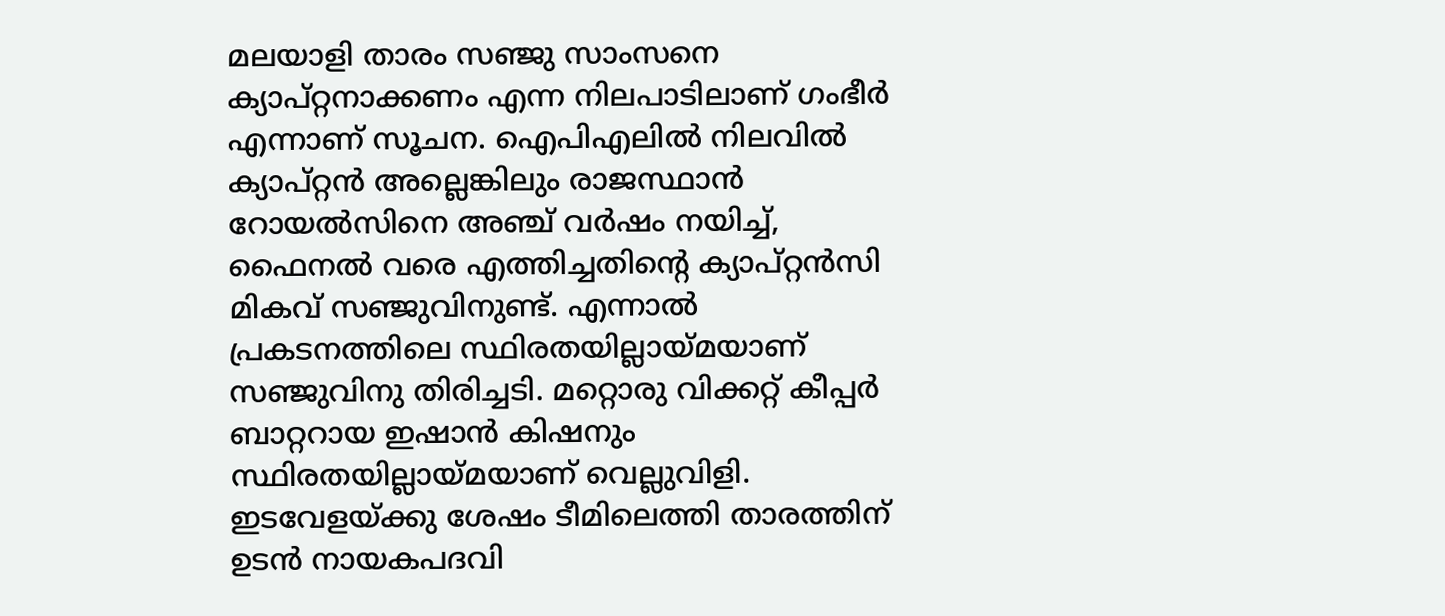മലയാളി താരം സഞ്ജു സാംസനെ ക്യാപ്റ്റനാക്കണം എന്ന നിലപാടിലാണ് ഗംഭീർ എന്നാണ് സൂചന. ഐപിഎലിൽ നിലവിൽ ക്യാപ്റ്റൻ അല്ലെങ്കിലും രാജസ്ഥാൻ റോയൽസിനെ അഞ്ച് വർഷം നയിച്ച്, ഫൈനൽ വരെ എത്തിച്ചതിന്റെ ക്യാപ്റ്റൻസി മികവ് സഞ്ജുവിനുണ്ട്. എന്നാൽ പ്രകടനത്തിലെ സ്ഥിരതയില്ലായ്മയാണ് സഞ്ജുവിനു തിരിച്ചടി. മറ്റൊരു വിക്കറ്റ് കീപ്പർ ബാറ്ററായ ഇഷാൻ കിഷനും സ്ഥിരതയില്ലായ്‌മയാണ് വെല്ലുവിളി. ഇടവേളയ്ക്കു ശേഷം ടീമിലെത്തി താരത്തിന് ഉടൻ നായകപദവി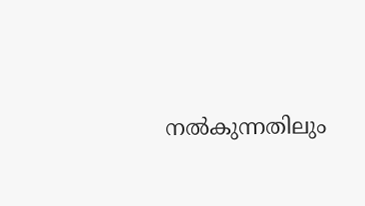നൽകുന്നതിലും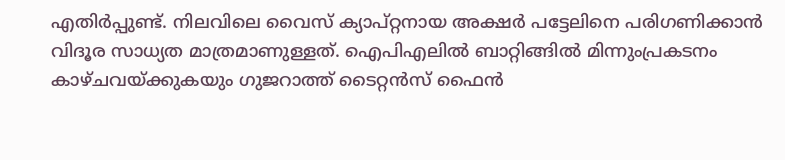എതിർപ്പുണ്ട്. നിലവിലെ വൈസ് ക്യാപ്റ്റനായ അക്ഷർ പട്ടേലിനെ പരിഗണിക്കാൻ വിദൂര സാധ്യത മാത്രമാണുള്ളത്. ഐപിഎലിൽ ബാറ്റിങ്ങിൽ മിന്നുംപ്രകടനം കാഴ്‌ചവയ്ക്കുകയും ഗുജറാത്ത് ടൈറ്റൻസ് ഫൈൻ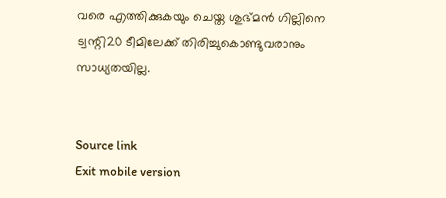വരെ എത്തിക്കുകയും ചെയ്ത ശുഭ്മൻ ഗില്ലിനെ ട്വന്റി20 ടീമിലേക്ക് തിരിച്ചുകൊണ്ടുവരാനും സാധ്യതയില്ല.


Source link
Exit mobile version